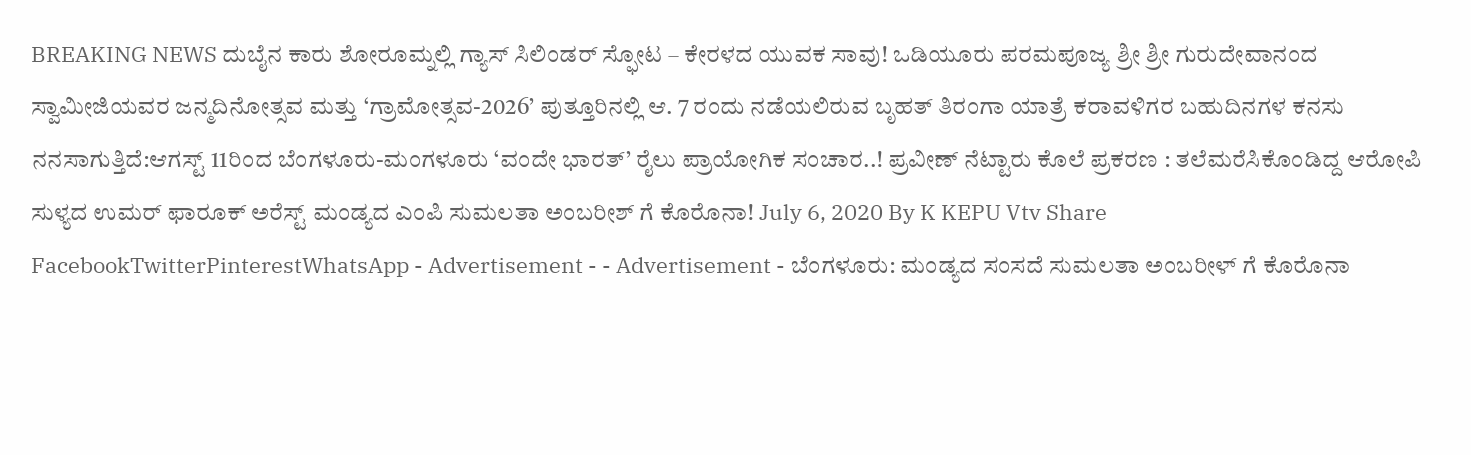BREAKING NEWS ದುಬೈನ ಕಾರು ಶೋರೂಮ್ನಲ್ಲಿ ಗ್ಯಾಸ್ ಸಿಲಿಂಡರ್ ಸ್ಫೋಟ – ಕೇರಳದ ಯುವಕ ಸಾವು! ಒಡಿಯೂರು ಪರಮಪೂಜ್ಯ ಶ್ರೀ ಶ್ರೀ ಗುರುದೇವಾನಂದ ಸ್ವಾಮೀಜಿಯವರ ಜನ್ಮದಿನೋತ್ಸವ ಮತ್ತು ‘ಗ್ರಾಮೋತ್ಸವ-2026’ ಪುತ್ತೂರಿನಲ್ಲಿ ಆ. 7 ರಂದು ನಡೆಯಲಿರುವ ಬೃಹತ್ ತಿರಂಗಾ ಯಾತ್ರೆ ಕರಾವಳಿಗರ ಬಹುದಿನಗಳ ಕನಸು ನನಸಾಗುತ್ತಿದೆ:ಆಗಸ್ಟ್ 11ರಿಂದ ಬೆಂಗಳೂರು-ಮಂಗಳೂರು ‘ವಂದೇ ಭಾರತ್’ ರೈಲು ಪ್ರಾಯೋಗಿಕ ಸಂಚಾರ..! ಪ್ರವೀಣ್ ನೆಟ್ಟಾರು ಕೊಲೆ ಪ್ರಕರಣ : ತಲೆಮರೆಸಿಕೊಂಡಿದ್ದ ಆರೋಪಿ ಸುಳ್ಯದ ಉಮರ್ ಫಾರೂಕ್ ಅರೆಸ್ಟ್ ಮಂಡ್ಯದ ಎಂಪಿ ಸುಮಲತಾ ಅಂಬರೀಶ್ ಗೆ ಕೊರೊನಾ! July 6, 2020 By K KEPU Vtv Share FacebookTwitterPinterestWhatsApp - Advertisement - - Advertisement - ಬೆಂಗಳೂರು: ಮಂಡ್ಯದ ಸಂಸದೆ ಸುಮಲತಾ ಅಂಬರೀಳ್ ಗೆ ಕೊರೊನಾ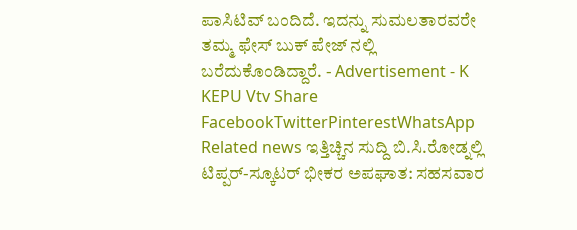ಪಾಸಿಟಿವ್ ಬಂದಿದೆ. ಇದನ್ನು ಸುಮಲತಾರವರೇ ತಮ್ಮ ಫೇಸ್ ಬುಕ್ ಪೇಜ್ ನಲ್ಲಿ ಬರೆದುಕೊಂಡಿದ್ದಾರೆ. - Advertisement - K KEPU Vtv Share FacebookTwitterPinterestWhatsApp Related news ಇತ್ತಿಚ್ಚಿನ ಸುದ್ದಿ ಬಿ.ಸಿ.ರೋಡ್ನಲ್ಲಿ ಟಿಪ್ಪರ್-ಸ್ಕೂಟರ್ ಭೀಕರ ಅಪಘಾತ: ಸಹಸವಾರ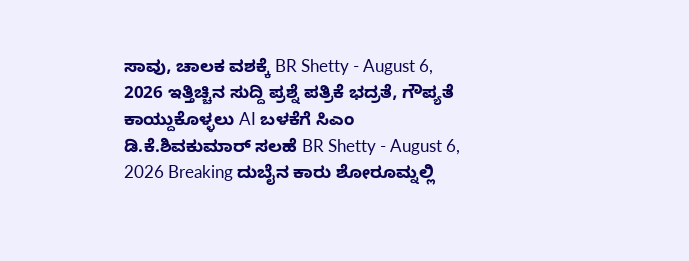ಸಾವು, ಚಾಲಕ ವಶಕ್ಕೆ BR Shetty - August 6, 2026 ಇತ್ತಿಚ್ಚಿನ ಸುದ್ದಿ ಪ್ರಶ್ನೆ ಪತ್ರಿಕೆ ಭದ್ರತೆ, ಗೌಪ್ಯತೆ ಕಾಯ್ದುಕೊಳ್ಳಲು AI ಬಳಕೆಗೆ ಸಿಎಂ ಡಿ.ಕೆ.ಶಿವಕುಮಾರ್ ಸಲಹೆ BR Shetty - August 6, 2026 Breaking ದುಬೈನ ಕಾರು ಶೋರೂಮ್ನಲ್ಲಿ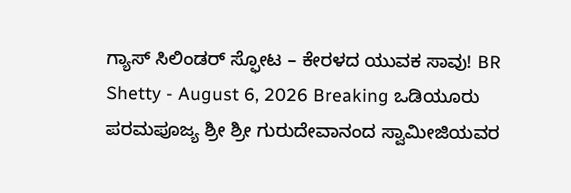ಗ್ಯಾಸ್ ಸಿಲಿಂಡರ್ ಸ್ಫೋಟ – ಕೇರಳದ ಯುವಕ ಸಾವು! BR Shetty - August 6, 2026 Breaking ಒಡಿಯೂರು ಪರಮಪೂಜ್ಯ ಶ್ರೀ ಶ್ರೀ ಗುರುದೇವಾನಂದ ಸ್ವಾಮೀಜಿಯವರ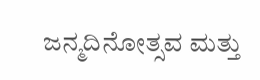ಜನ್ಮದಿನೋತ್ಸವ ಮತ್ತು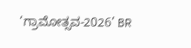‘ಗ್ರಾಮೋತ್ಸವ-2026’ BR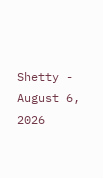Shetty - August 6, 2026